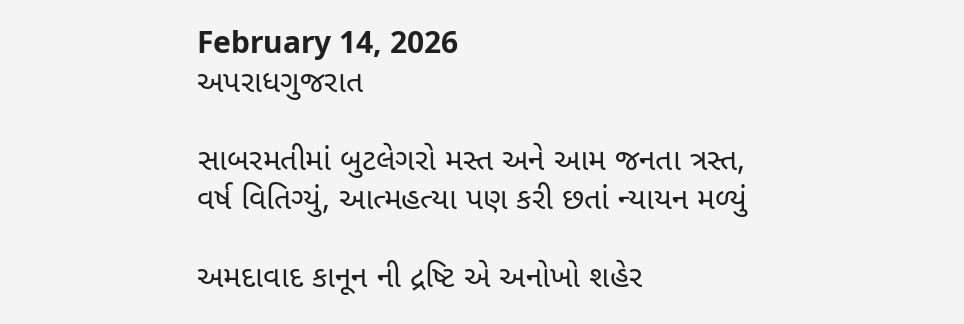February 14, 2026
અપરાધગુજરાત

સાબરમતીમાં બુટલેગરો મસ્ત અને આમ જનતા ત્રસ્ત, વર્ષ વિતિગ્યું, આત્મહત્યા પણ કરી છતાં ન્યાયન મળ્યું

અમદાવાદ કાનૂન ની દ્રષ્ટિ એ અનોખો શહેર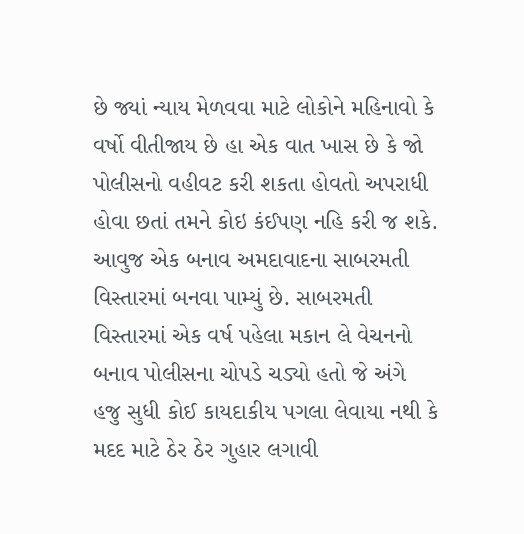છે જ્યાં ન્યાય મેળવવા માટે લોકોને મહિનાવો કે વર્ષો વીતીજાય છે હા એક વાત ખાસ છે કે જો પોલીસનો વહીવટ કરી શકતા હોવતો અપરાધી હોવા છતાં તમને કોઇ કંઈપણ નહિ કરી જ શકે. આવુજ એક બનાવ અમદાવાદના સાબરમતી વિસ્તારમાં બનવા પામ્યું છે. સાબરમતી વિસ્તારમાં એક વર્ષ પહેલા મકાન લે વેચનનો બનાવ પોલીસના ચોપડે ચડ્યો હતો જે અંગે હજુ સુધી કોઈ કાયદાકીય પગલા લેવાયા નથી કે મદદ માટે ઠેર ઠેર ગુહાર લગાવી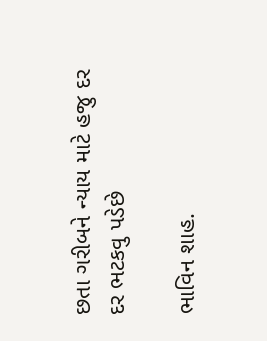છતા ગરીબને ન્યાય માટે હજુ દર દર ભટકવુ પડેછે

ભાવિન શાહ.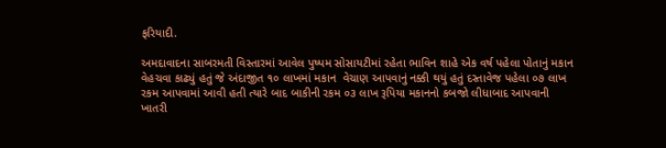ફરિયાદી.

અમદાવાદના સાબરમતી વિસ્તારમાં આવેલ પુષ્પમ સોસાયટીમાં રહેતા ભાવિન શાહે એક વર્ષ પહેલા પોતાનું મકાન વેહચવા કાઢ્યું હતું જે અંદાજીત ૧૦ લાખમાં મકાન  વેચાણ આપવાનું નક્કી થયું હતું દસ્તાવેજ પહેલા ૦૭ લાખ રકમ આપવામાં આવી હતી ત્યારે બાદ બાકીની રકમ ૦૩ લાખ રૂપિયા મકાનનો કબજો લીધાબાદ આપવાની ખાતરી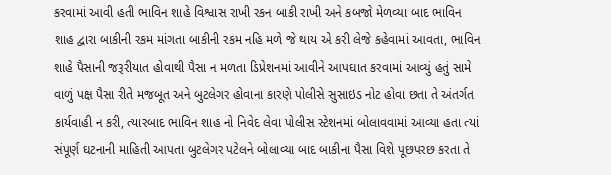કરવામાં આવી હતી ભાવિન શાહે વિશ્વાસ રાખી રકન બાકી રાખી અને કબજો મેળવ્યા બાદ ભાવિન શાહ દ્વારા બાકીની રકમ માંગતા બાકીની રકમ નહિ મળે જે થાય એ કરી લેજે કહેવામાં આવતા, ભાવિન શાહે પૈસાની જરૂરીયાત હોવાથી પૈસા ન મળતા ડિપ્રેશનમાં આવીને આપઘાત કરવામાં આવ્યું હતું સામે વાળું પક્ષ પૈસા રીતે મજબૂત અને બુટલેગર હોવાના કારણે પોલીસે સુસાઇડ નોટ હોવા છતા તે અંતર્ગત કાર્યવાહી ન કરી, ત્યારબાદ ભાવિન શાહ નો નિવેદ લેવા પોલીસ સ્ટેશનમાં બોલાવવામાં આવ્યા હતા ત્યાં સંપૂર્ણ ઘટનાની માહિતી આપતા બુટલેગર પટેલને બોલાવ્યા બાદ બાકીના પૈસા વિશે પૂછપરછ કરતા તે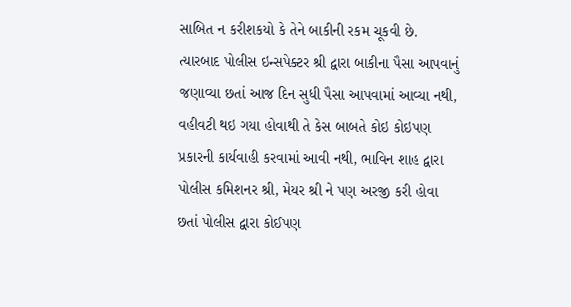સાબિત ન કરીશકયો કે તેને બાકીની રકમ ચૂકવી છે. ત્યારબાદ પોલીસ ઇન્સપેક્ટર શ્રી દ્વારા બાકીના પૈસા આપવાનું જણાવ્યા છતાં આજ દિન સુધી પૈસા આપવામાં આવ્યા નથી, વહીવટી થઇ ગયા હોવાથી તે કેસ બાબતે કોઇ કોઇપણ પ્રકારની કાર્યવાહી કરવામાં આવી નથી, ભાવિન શાહ દ્વારા પોલીસ કમિશનર શ્રી, મેયર શ્રી ને પણ અરજી કરી હોવા છતાં પોલીસ દ્વારા કોઈપણ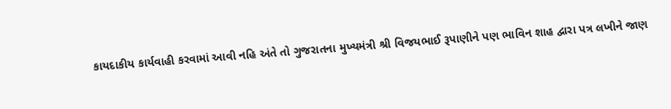કાયદાકીય કાર્યવાહી કરવામાં આવી નહિ અંતે તો ગુજરાતના મુખ્યમંત્રી શ્રી વિજયભાઈ રૂપાણીને પણ ભાવિન શાહ દ્વારા પત્ર લખીને જાણ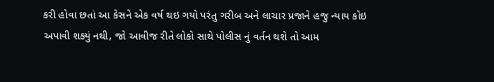કરી હોવા છતાં આ કેસને એક વર્ષ થઇ ગયો પરંતુ ગરીબ અને લાચાર પ્રજાને હજુ ન્યાય કોઇ અપાવી શક્યું નથી, જો આવીજ રીતે લોકો સાથે પોલીસ નું વર્તન થશે તો આમ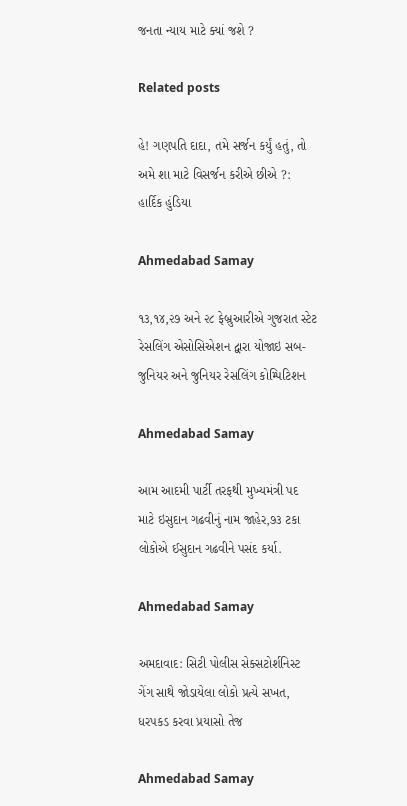જનતા ન્યાય માટે ક્યાં જશે ?

Related posts

હે! ગણપતિ દાદા, તમે સર્જન કર્યું હતું, તો અમે શા માટે વિસર્જન કરીએ છીએ ?: હાર્દિક હુંડિયા

Ahmedabad Samay

૧૩,૧૪,૨૭ અને ૨૮ ફેબ્રુઆરીએ ગુજરાત સ્ટેટ રેસલિંગ એસોસિએશન દ્વારા યોજાઇ સબ-જુનિયર અને જુનિયર રેસલિંગ કોમ્પિટિશન

Ahmedabad Samay

આમ આદમી પાર્ટી તરફથી મુખ્યમંત્રી પદ માટે ઇસુદાન ગઢવીનું નામ જાહેર,૭૩ ટકા લોકોએ ઈસુદાન ગઢવીને પસંદ કર્યા.

Ahmedabad Samay

અમદાવાદ: સિટી પોલીસ સેક્સટોર્શનિસ્ટ ગેંગ સાથે જોડાયેલા લોકો પ્રત્યે સખત, ધરપકડ કરવા પ્રયાસો તેજ

Ahmedabad Samay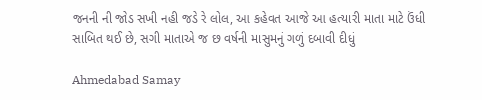જનની ની જોડ સખી નહી જડે રે લોલ, આ કહેવત આજે આ હત્યારી માતા માટે ઉંધી સાબિત થઈ છે, સગી માતાએ જ છ વર્ષની માસુમનું ગળું દબાવી દીધું

Ahmedabad Samay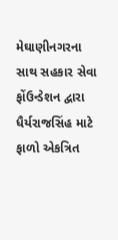મેઘાણીનગરના સાથ સહકાર સેવા ફોંઉન્ડેશન દ્વારા ધૈર્યરાજસિંહ માટે ફાળો એકત્રિત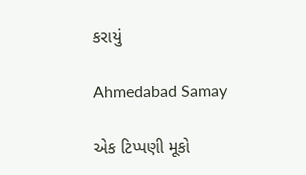કરાયું

Ahmedabad Samay

એક ટિપ્પણી મૂકો